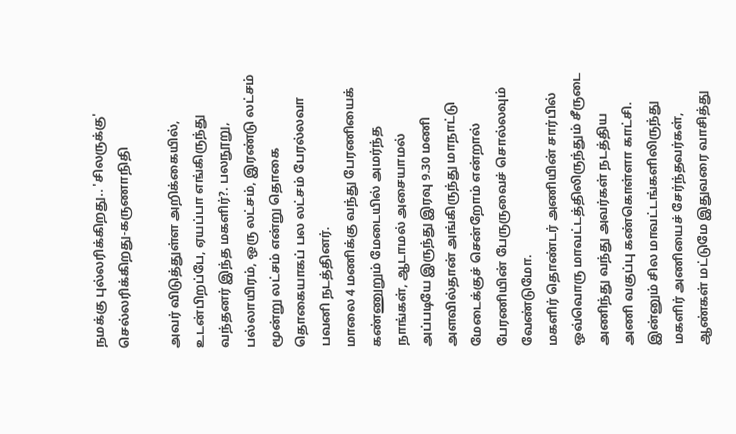நமக்கு புல்லரிக்கிறது.. 'சிலருக்கு' செல்லரிக்கிறது-கருணாநிதி

அவர் விடுத்துள்ள அறிக்கையில்,
உடன்பிறப்பே, ஏயப்பா எங்கிருந்து வந்தனர் இந்த மகளிர்?. பலநூறு, பல்லாயிரம், ஒரு லட்சம், இரண்டு லட்சம் மூன்று லட்சம் என்று தொகை தொகையாகப் பல லட்சம் பேரல்லவா பவனி நடத்தினர்.
மாலை 4 மணிக்கு வந்து பேரணியைக் கண்ணுறும் மேடையில் அமர்ந்த நாங்கள், ஆடாமல் அசையாமல் அப்படியே இருந்து இரவு 9.30 மணி அளவில்தான் அங்கிருந்து மாநாட்டு மேடைக்குச் சென்றோம் என்றால் பேரணியின் பேருருவைச் சொல்லவும் வேண்டுமோ.
மகளிர் தொண்டர் அணியின் சார்பில் ஒவ்வொரு மாவட்டத்திலிருந்தும் சீருடை அணிந்து வந்து அவர்கள் நடத்திய அணி வகுப்பு கண்கொள்ளா காட்சி. இன்னும் சில மாவட்டங்களிலிருந்து மகளிர் அணியைச் சேர்ந்தவர்கள், ஆண்கள் மட்டுமே இதுவரை வாசித்து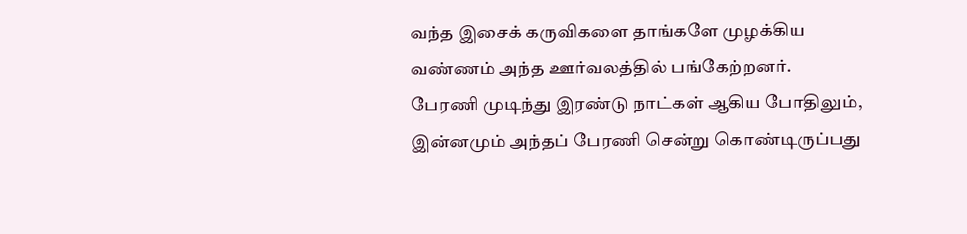வந்த இசைக் கருவிகளை தாங்களே முழக்கிய வண்ணம் அந்த ஊர்வலத்தில் பங்கேற்றனர்.
பேரணி முடிந்து இரண்டு நாட்கள் ஆகிய போதிலும், இன்னமும் அந்தப் பேரணி சென்று கொண்டிருப்பது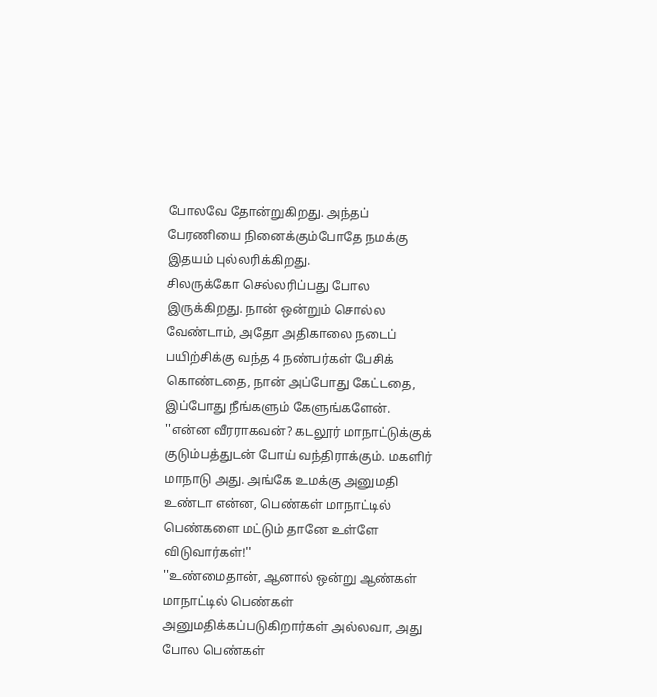போலவே தோன்றுகிறது. அந்தப் பேரணியை நினைக்கும்போதே நமக்கு இதயம் புல்லரிக்கிறது.
சிலருக்கோ செல்லரிப்பது போல இருக்கிறது. நான் ஒன்றும் சொல்ல வேண்டாம், அதோ அதிகாலை நடைப் பயிற்சிக்கு வந்த 4 நண்பர்கள் பேசிக் கொண்டதை, நான் அப்போது கேட்டதை, இப்போது நீங்களும் கேளுங்களேன்.
''என்ன வீரராகவன்? கடலூர் மாநாட்டுக்குக் குடும்பத்துடன் போய் வந்திராக்கும். மகளிர் மாநாடு அது. அங்கே உமக்கு அனுமதி உண்டா என்ன, பெண்கள் மாநாட்டில் பெண்களை மட்டும் தானே உள்ளே விடுவார்கள்!''
''உண்மைதான், ஆனால் ஒன்று ஆண்கள் மாநாட்டில் பெண்கள் அனுமதிக்கப்படுகிறார்கள் அல்லவா, அது போல பெண்கள்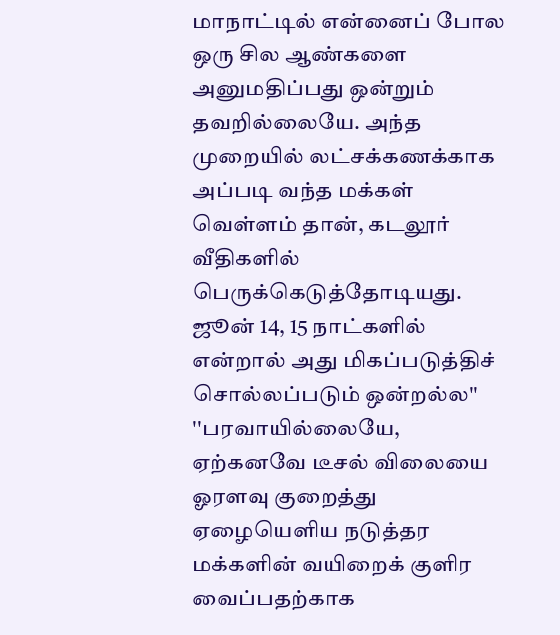மாநாட்டில் என்னைப் போல ஒரு சில ஆண்களை அனுமதிப்பது ஒன்றும் தவறில்லையே. அந்த முறையில் லட்சக்கணக்காக அப்படி வந்த மக்கள் வெள்ளம் தான், கடலூர் வீதிகளில் பெருக்கெடுத்தோடியது. ஜூன் 14, 15 நாட்களில் என்றால் அது மிகப்படுத்திச் சொல்லப்படும் ஒன்றல்ல''
''பரவாயில்லையே, ஏற்கனவே டீசல் விலையை ஓரளவு குறைத்து ஏழையெளிய நடுத்தர மக்களின் வயிறைக் குளிர வைப்பதற்காக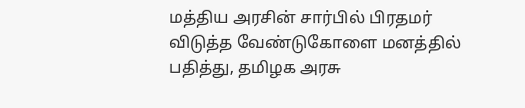மத்திய அரசின் சார்பில் பிரதமர் விடுத்த வேண்டுகோளை மனத்தில் பதித்து, தமிழக அரசு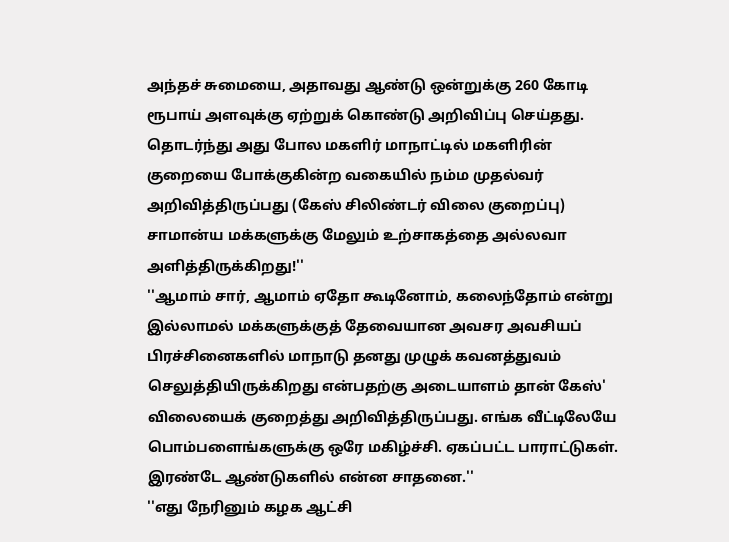அந்தச் சுமையை, அதாவது ஆண்டு ஒன்றுக்கு 260 கோடி ரூபாய் அளவுக்கு ஏற்றுக் கொண்டு அறிவிப்பு செய்தது.
தொடர்ந்து அது போல மகளிர் மாநாட்டில் மகளிரின் குறையை போக்குகின்ற வகையில் நம்ம முதல்வர் அறிவித்திருப்பது (கேஸ் சிலிண்டர் விலை குறைப்பு) சாமான்ய மக்களுக்கு மேலும் உற்சாகத்தை அல்லவா அளித்திருக்கிறது!''
''ஆமாம் சார், ஆமாம் ஏதோ கூடினோம், கலைந்தோம் என்று இல்லாமல் மக்களுக்குத் தேவையான அவசர அவசியப் பிரச்சினைகளில் மாநாடு தனது முழுக் கவனத்துவம் செலுத்தியிருக்கிறது என்பதற்கு அடையாளம் தான் கேஸ்' விலையைக் குறைத்து அறிவித்திருப்பது. எங்க வீட்டிலேயே பொம்பளைங்களுக்கு ஒரே மகிழ்ச்சி. ஏகப்பட்ட பாராட்டுகள். இரண்டே ஆண்டுகளில் என்ன சாதனை.''
''எது நேரினும் கழக ஆட்சி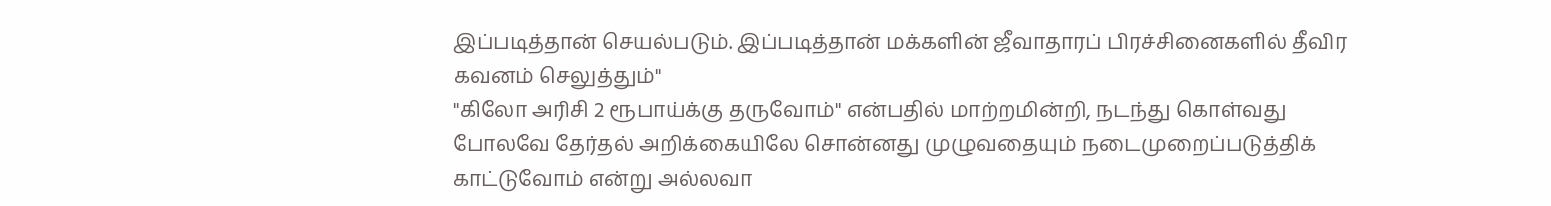இப்படித்தான் செயல்படும். இப்படித்தான் மக்களின் ஜீவாதாரப் பிரச்சினைகளில் தீவிர கவனம் செலுத்தும்''
''கிலோ அரிசி 2 ரூபாய்க்கு தருவோம்'' என்பதில் மாற்றமின்றி, நடந்து கொள்வது போலவே தேர்தல் அறிக்கையிலே சொன்னது முழுவதையும் நடைமுறைப்படுத்திக் காட்டுவோம் என்று அல்லவா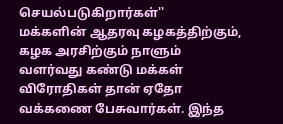செயல்படுகிறார்கள்''
மக்களின் ஆதரவு கழகத்திற்கும், கழக அரசிற்கும் நாளும் வளர்வது கண்டு மக்கள் விரோதிகள் தான் ஏதோ வக்கணை பேசுவார்கள். இந்த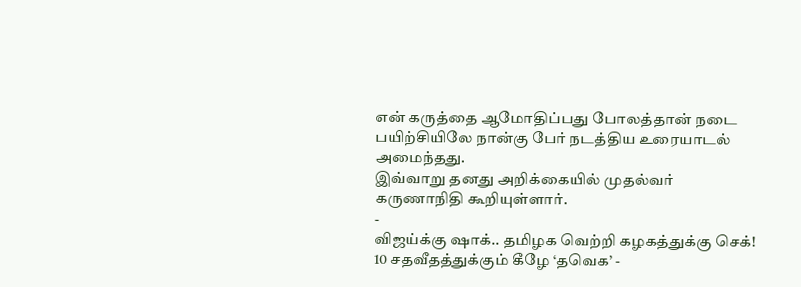என் கருத்தை ஆமோதிப்பது போலத்தான் நடை பயிற்சியிலே நான்கு பேர் நடத்திய உரையாடல் அமைந்தது.
இவ்வாறு தனது அறிக்கையில் முதல்வர் கருணாநிதி கூறியுள்ளார்.
-
விஜய்க்கு ஷாக்.. தமிழக வெற்றி கழகத்துக்கு செக்! 10 சதவீதத்துக்கும் கீழே ‘தவெக’ -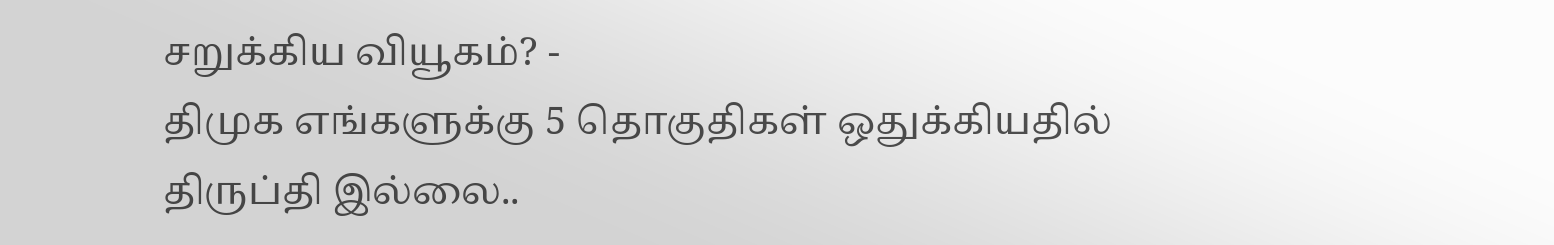சறுக்கிய வியூகம்? -
திமுக எங்களுக்கு 5 தொகுதிகள் ஒதுக்கியதில் திருப்தி இல்லை..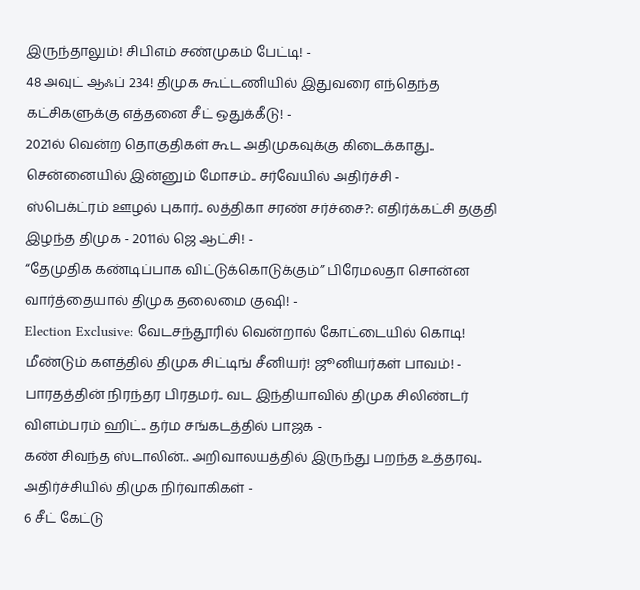இருந்தாலும்! சிபிஎம் சண்முகம் பேட்டி! -
48 அவுட் ஆஃப் 234! திமுக கூட்டணியில் இதுவரை எந்தெந்த கட்சிகளுக்கு எத்தனை சீட் ஒதுக்கீடு! -
2021ல் வென்ற தொகுதிகள் கூட அதிமுகவுக்கு கிடைக்காது.. சென்னையில் இன்னும் மோசம்.. சர்வேயில் அதிர்ச்சி -
ஸ்பெக்ட்ரம் ஊழல் புகார்.. லத்திகா சரண் சர்ச்சை?: எதிர்க்கட்சி தகுதி இழந்த திமுக - 2011ல் ஜெ ஆட்சி! -
“தேமுதிக கண்டிப்பாக விட்டுக்கொடுக்கும்” பிரேமலதா சொன்ன வார்த்தையால் திமுக தலைமை குஷி! -
Election Exclusive: வேடசந்தூரில் வென்றால் கோட்டையில் கொடி! மீண்டும் களத்தில் திமுக சிட்டிங் சீனியர்! ஜூனியர்கள் பாவம்! -
பாரதத்தின் நிரந்தர பிரதமர்.. வட இந்தியாவில் திமுக சிலிண்டர் விளம்பரம் ஹிட்.. தர்ம சங்கடத்தில் பாஜக -
கண் சிவந்த ஸ்டாலின்.. அறிவாலயத்தில் இருந்து பறந்த உத்தரவு.. அதிர்ச்சியில் திமுக நிர்வாகிகள் -
6 சீட் கேட்டு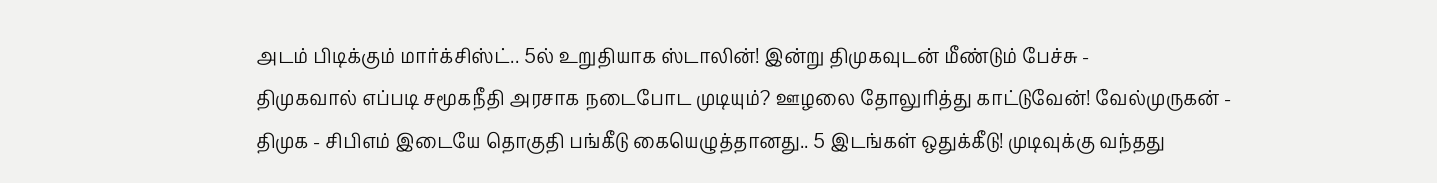அடம் பிடிக்கும் மார்க்சிஸ்ட்.. 5ல் உறுதியாக ஸ்டாலின்! இன்று திமுகவுடன் மீண்டும் பேச்சு -
திமுகவால் எப்படி சமூகநீதி அரசாக நடைபோட முடியும்? ஊழலை தோலுரித்து காட்டுவேன்! வேல்முருகன் -
திமுக - சிபிஎம் இடையே தொகுதி பங்கீடு கையெழுத்தானது.. 5 இடங்கள் ஒதுக்கீடு! முடிவுக்கு வந்தது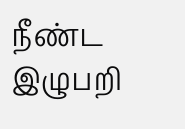நீண்ட இழுபறி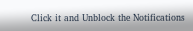Click it and Unblock the Notifications